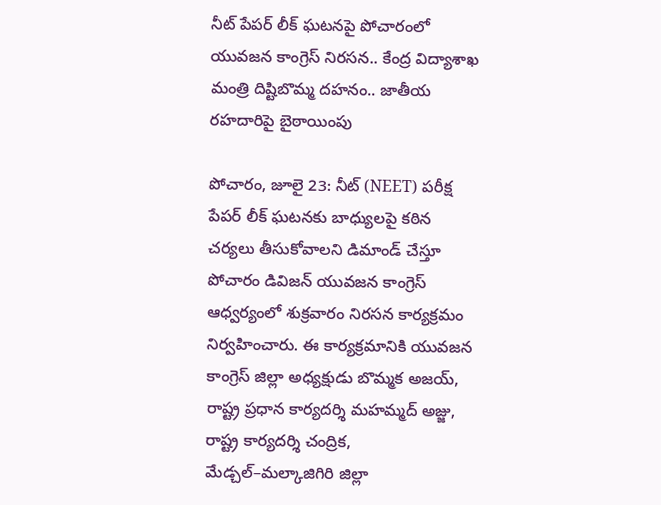నీట్ పేపర్ లీక్ ఘటనపై పోచారంలో యువజన కాంగ్రెస్ నిరసన.. కేంద్ర విద్యాశాఖ మంత్రి దిష్టిబొమ్మ దహనం.. జాతీయ రహదారిపై బైఠాయింపు

పోచారం, జూలై 23: నీట్ (NEET) పరీక్ష పేపర్ లీక్ ఘటనకు బాధ్యులపై కఠిన చర్యలు తీసుకోవాలని డిమాండ్ చేస్తూ పోచారం డివిజన్ యువజన కాంగ్రెస్ ఆధ్వర్యంలో శుక్రవారం నిరసన కార్యక్రమం నిర్వహించారు. ఈ కార్యక్రమానికి యువజన కాంగ్రెస్ జిల్లా అధ్యక్షుడు బొమ్మక అజయ్, రాష్ట్ర ప్రధాన కార్యదర్శి మహమ్మద్ అజ్జు, రాష్ట్ర కార్యదర్శి చంద్రిక, మేడ్చల్–మల్కాజిగిరి జిల్లా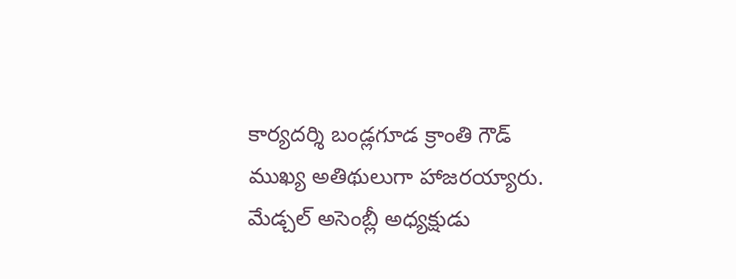కార్యదర్శి బండ్లగూడ క్రాంతి గౌడ్ ముఖ్య అతిథులుగా హాజరయ్యారు. మేడ్చల్ అసెంబ్లీ అధ్యక్షుడు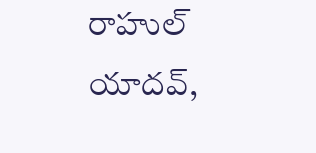రాహుల్ యాదవ్,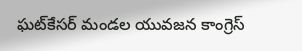ఘట్‌కేసర్ మండల యువజన కాంగ్రెస్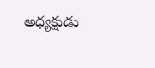అధ్యక్షుడు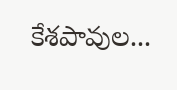కేశపావుల...